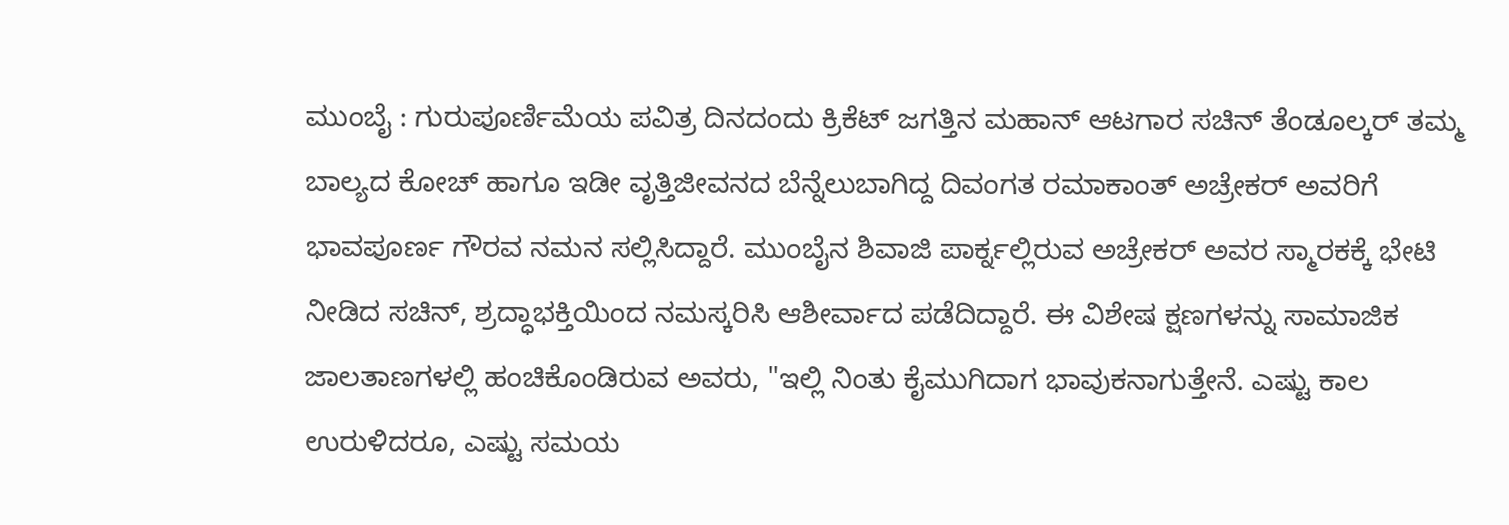ಮುಂಬೈ : ಗುರುಪೂರ್ಣಿಮೆಯ ಪವಿತ್ರ ದಿನದಂದು ಕ್ರಿಕೆಟ್ ಜಗತ್ತಿನ ಮಹಾನ್ ಆಟಗಾರ ಸಚಿನ್ ತೆಂಡೂಲ್ಕರ್ ತಮ್ಮ ಬಾಲ್ಯದ ಕೋಚ್ ಹಾಗೂ ಇಡೀ ವೃತ್ತಿಜೀವನದ ಬೆನ್ನೆಲುಬಾಗಿದ್ದ ದಿವಂಗತ ರಮಾಕಾಂತ್ ಅಚ್ರೇಕರ್ ಅವರಿಗೆ ಭಾವಪೂರ್ಣ ಗೌರವ ನಮನ ಸಲ್ಲಿಸಿದ್ದಾರೆ. ಮುಂಬೈನ ಶಿವಾಜಿ ಪಾರ್ಕ್ನಲ್ಲಿರುವ ಅಚ್ರೇಕರ್ ಅವರ ಸ್ಮಾರಕಕ್ಕೆ ಭೇಟಿ ನೀಡಿದ ಸಚಿನ್, ಶ್ರದ್ಧಾಭಕ್ತಿಯಿಂದ ನಮಸ್ಕರಿಸಿ ಆಶೀರ್ವಾದ ಪಡೆದಿದ್ದಾರೆ. ಈ ವಿಶೇಷ ಕ್ಷಣಗಳನ್ನು ಸಾಮಾಜಿಕ ಜಾಲತಾಣಗಳಲ್ಲಿ ಹಂಚಿಕೊಂಡಿರುವ ಅವರು, "ಇಲ್ಲಿ ನಿಂತು ಕೈಮುಗಿದಾಗ ಭಾವುಕನಾಗುತ್ತೇನೆ. ಎಷ್ಟು ಕಾಲ ಉರುಳಿದರೂ, ಎಷ್ಟು ಸಮಯ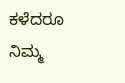ಕಳೆದರೂ ನಿಮ್ಮ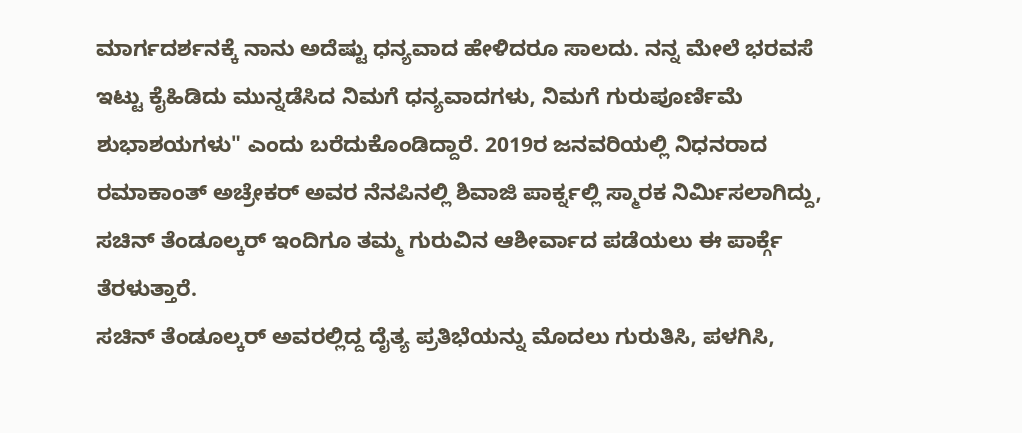ಮಾರ್ಗದರ್ಶನಕ್ಕೆ ನಾನು ಅದೆಷ್ಟು ಧನ್ಯವಾದ ಹೇಳಿದರೂ ಸಾಲದು. ನನ್ನ ಮೇಲೆ ಭರವಸೆ ಇಟ್ಟು ಕೈಹಿಡಿದು ಮುನ್ನಡೆಸಿದ ನಿಮಗೆ ಧನ್ಯವಾದಗಳು, ನಿಮಗೆ ಗುರುಪೂರ್ಣಿಮೆ ಶುಭಾಶಯಗಳು" ಎಂದು ಬರೆದುಕೊಂಡಿದ್ದಾರೆ. 2019ರ ಜನವರಿಯಲ್ಲಿ ನಿಧನರಾದ ರಮಾಕಾಂತ್ ಅಚ್ರೇಕರ್ ಅವರ ನೆನಪಿನಲ್ಲಿ ಶಿವಾಜಿ ಪಾರ್ಕ್ನಲ್ಲಿ ಸ್ಮಾರಕ ನಿರ್ಮಿಸಲಾಗಿದ್ದು, ಸಚಿನ್ ತೆಂಡೂಲ್ಕರ್ ಇಂದಿಗೂ ತಮ್ಮ ಗುರುವಿನ ಆಶೀರ್ವಾದ ಪಡೆಯಲು ಈ ಪಾರ್ಕ್ಗೆ ತೆರಳುತ್ತಾರೆ.
ಸಚಿನ್ ತೆಂಡೂಲ್ಕರ್ ಅವರಲ್ಲಿದ್ದ ದೈತ್ಯ ಪ್ರತಿಭೆಯನ್ನು ಮೊದಲು ಗುರುತಿಸಿ, ಪಳಗಿಸಿ,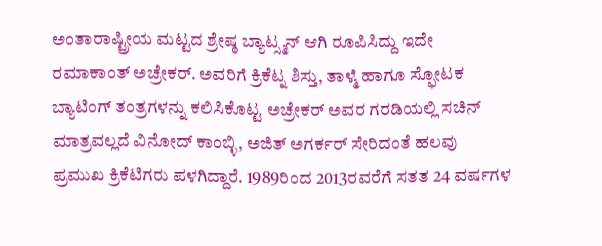ಅಂತಾರಾಷ್ಟ್ರೀಯ ಮಟ್ಟದ ಶ್ರೇಷ್ಠ ಬ್ಯಾಟ್ಸ್ಮನ್ ಆಗಿ ರೂಪಿಸಿದ್ದು ಇದೇ ರಮಾಕಾಂತ್ ಅಚ್ರೇಕರ್. ಅವರಿಗೆ ಕ್ರಿಕೆಟ್ನ ಶಿಸ್ತು, ತಾಳ್ಮೆ ಹಾಗೂ ಸ್ಫೋಟಕ ಬ್ಯಾಟಿಂಗ್ ತಂತ್ರಗಳನ್ನು ಕಲಿಸಿಕೊಟ್ಟ ಅಚ್ರೇಕರ್ ಅವರ ಗರಡಿಯಲ್ಲಿ ಸಚಿನ್ ಮಾತ್ರವಲ್ಲದೆ ವಿನೋದ್ ಕಾಂಬ್ಳಿ, ಅಜಿತ್ ಅಗರ್ಕರ್ ಸೇರಿದಂತೆ ಹಲವು ಪ್ರಮುಖ ಕ್ರಿಕೆಟಿಗರು ಪಳಗಿದ್ದಾರೆ. 1989ರಿಂದ 2013ರವರೆಗೆ ಸತತ 24 ವರ್ಷಗಳ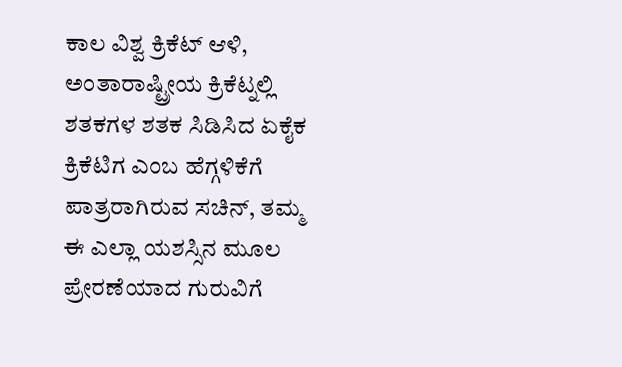ಕಾಲ ವಿಶ್ವ ಕ್ರಿಕೆಟ್ ಆಳಿ, ಅಂತಾರಾಷ್ಟ್ರೀಯ ಕ್ರಿಕೆಟ್ನಲ್ಲಿ ಶತಕಗಳ ಶತಕ ಸಿಡಿಸಿದ ಏಕೈಕ ಕ್ರಿಕೆಟಿಗ ಎಂಬ ಹೆಗ್ಗಳಿಕೆಗೆ ಪಾತ್ರರಾಗಿರುವ ಸಚಿನ್, ತಮ್ಮ ಈ ಎಲ್ಲಾ ಯಶಸ್ಸಿನ ಮೂಲ ಪ್ರೇರಣೆಯಾದ ಗುರುವಿಗೆ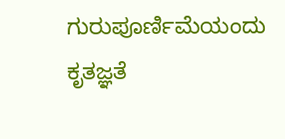ಗುರುಪೂರ್ಣಿಮೆಯಂದು ಕೃತಜ್ಞತೆ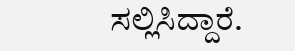ಸಲ್ಲಿಸಿದ್ದಾರೆ.